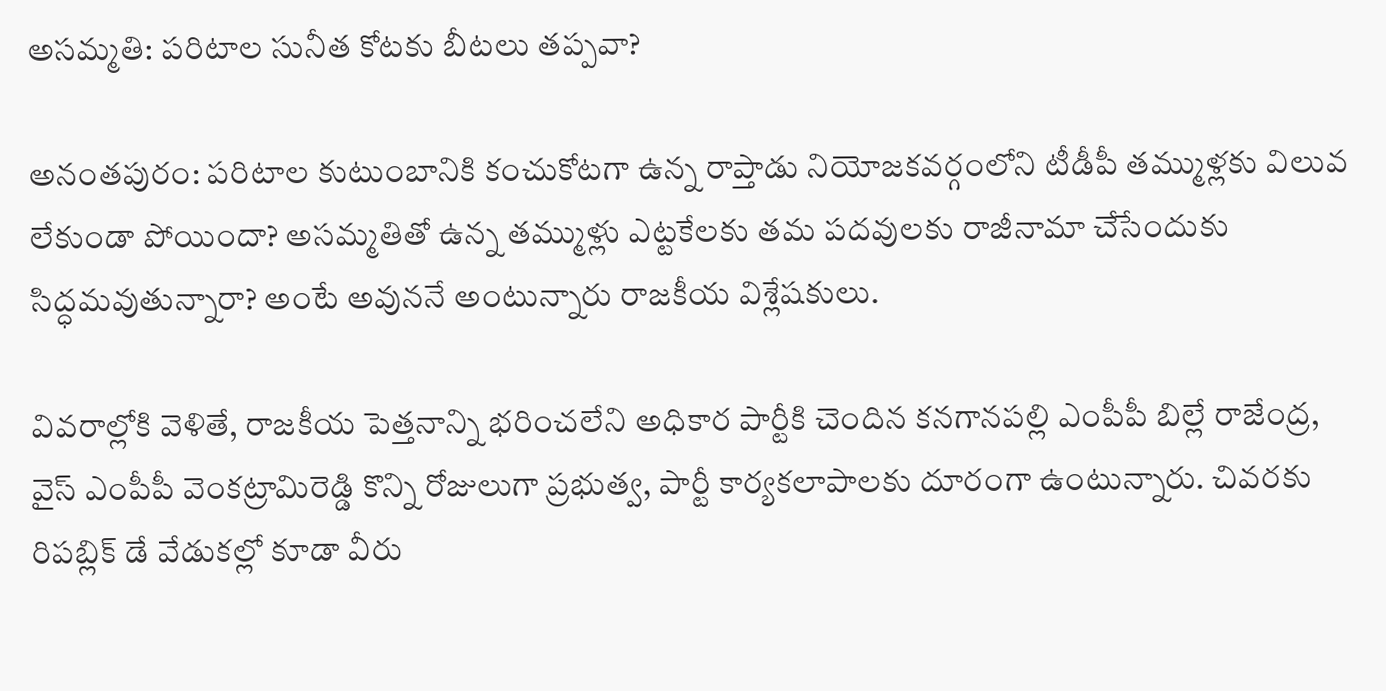అసమ్మతి: పరిటాల సునీత కోటకు బీటలు తప్పవా?

అనంతపురం: పరిటాల కుటుంబానికి కంచుకోటగా ఉన్న రాప్తాడు నియోజకవర్గంలోని టీడీపీ తమ్ముళ్లకు విలువ లేకుండా పోయిందా? అసమ్మతితో ఉన్న తమ్ముళ్లు ఎట్టకేలకు తమ పదవులకు రాజీనామా చేసేందుకు సిద్ధమవుతున్నారా? అంటే అవుననే అంటున్నారు రాజకీయ విశ్లేషకులు.

వివరాల్లోకి వెళితే, రాజకీయ పెత్తనాన్ని భరించలేని అధికార పార్టీకి చెందిన కనగానపల్లి ఎంపీపీ బిల్లే రాజేంద్ర, వైస్ ఎంపీపీ వెంకట్రామిరెడ్డి కొన్ని రోజులుగా ప్రభుత్వ, పార్టీ కార్యకలాపాలకు దూరంగా ఉంటున్నారు. చివరకు రిపబ్లిక్ డే వేడుకల్లో కూడా వీరు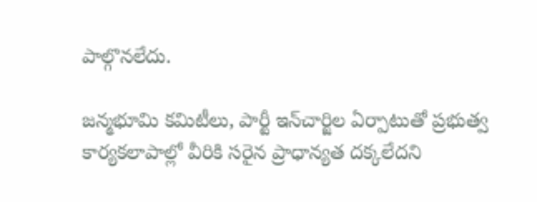పాల్గొనలేదు.

జన్మభూమి కమిటీలు, పార్టీ ఇన్‌చార్జిల ఏర్పాటుతో ప్రభుత్వ కార్యకలాపాల్లో వీరికి సరైన ప్రాధాన్యత దక్కలేదని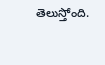తెలుస్తోంది.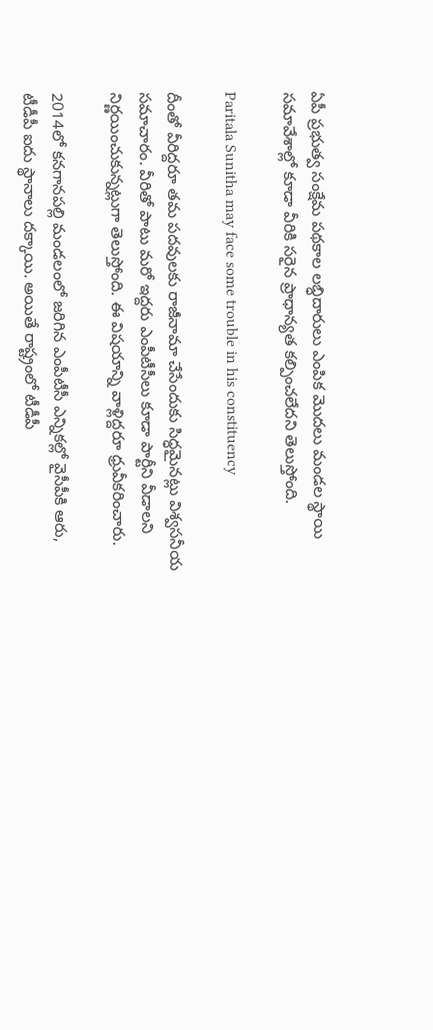ఏపీ ప్రభుత్వ సంక్షేమ పథకాల లబ్ధిదారులు ఎంపిక మొదలు మండల స్థాయి సమావేశాల్లో కూడా వీరికి సరైన ప్రాధాన్యత కల్పించలేదని తెలుస్తోంది.

Paritala Sunitha may face some trouble in his constituency

దీంతో వీరిద్దరూ తమ పదవులకు రాజీనామా చేసేందుకు సిద్ధమైనట్లు విశ్వసనీయ సమాచారం. వీరితో పాటు మరో ఇద్దరు ఎంపీటీసీలు కూడా పార్టీని వీడాలని నిర్ణయించుకున్నట్లుగా తెలుస్తోంది. ఈ విషయాన్ని వాళ్లిద్దరూ ధ్రువీకరించారు.

2014లో కనగానపల్లి మండలంలో జరిగిన ఎంపీటీసీ ఎన్నికల్లో వైసీపీకి ఆరు, టీడీపీ ఐదు స్థానాలు దక్కాయి. అయితే రాష్ట్రంలో టీడీపీ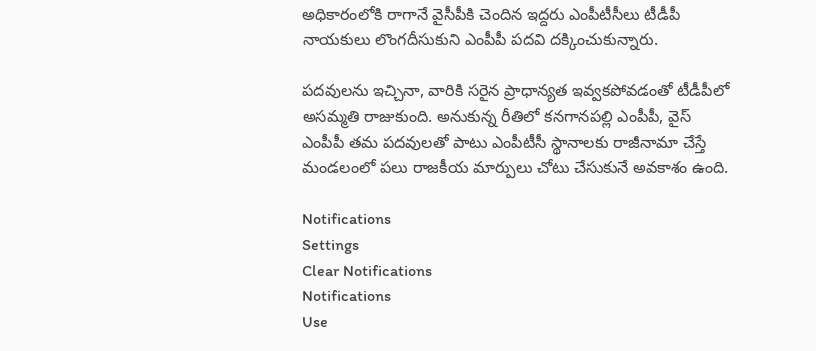అధికారంలోకి రాగానే వైసీపీకి చెందిన ఇద్దరు ఎంపీటీసీలు టీడీపీ నాయకులు లొంగదీసుకుని ఎంపీపీ పదవి దక్కించుకున్నారు.

పదవులను ఇచ్చినా, వారికి సరైన ప్రాధాన్యత ఇవ్వకపోవడంతో టీడీపీలో అసమ్మతి రాజుకుంది. అనుకున్న రీతిలో కనగానపల్లి ఎంపీపీ, వైస్ ఎంపీపీ తమ పదవులతో పాటు ఎంపీటీసీ స్థానాలకు రాజీనామా చేస్తే మండలంలో పలు రాజకీయ మార్పులు చోటు చేసుకునే అవకాశం ఉంది.

Notifications
Settings
Clear Notifications
Notifications
Use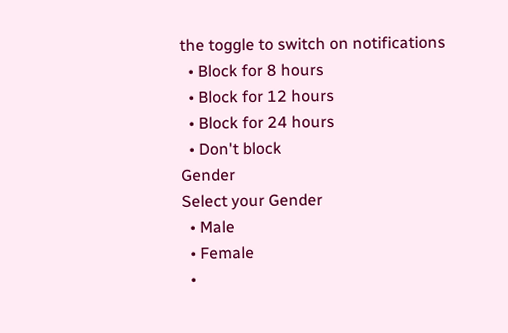the toggle to switch on notifications
  • Block for 8 hours
  • Block for 12 hours
  • Block for 24 hours
  • Don't block
Gender
Select your Gender
  • Male
  • Female
  •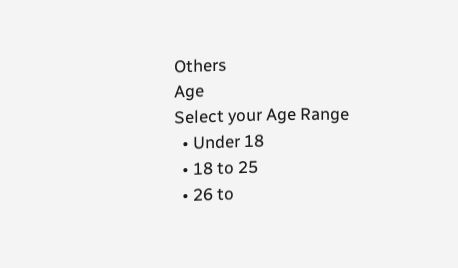Others
Age
Select your Age Range
  • Under 18
  • 18 to 25
  • 26 to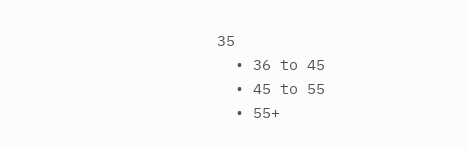35
  • 36 to 45
  • 45 to 55
  • 55+